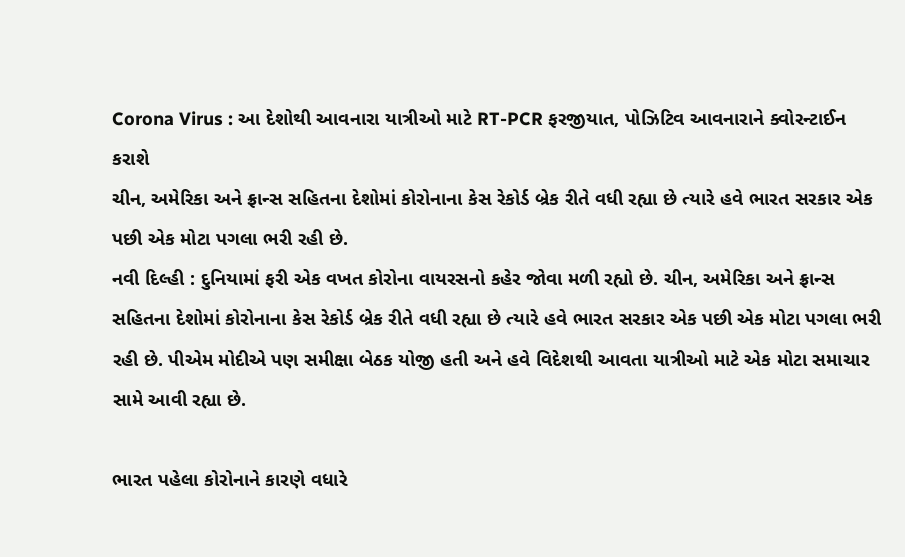Corona Virus : આ દેશોથી આવનારા યાત્રીઓ માટે RT-PCR ફરજીયાત, પોઝિટિવ આવનારાને ક્વોરન્ટાઈન કરાશે
ચીન, અમેરિકા અને ફ્રાન્સ સહિતના દેશોમાં કોરોનાના કેસ રેકોર્ડ બ્રેક રીતે વધી રહ્યા છે ત્યારે હવે ભારત સરકાર એક પછી એક મોટા પગલા ભરી રહી છે.
નવી દિલ્હી : દુનિયામાં ફરી એક વખત કોરોના વાયરસનો કહેર જોવા મળી રહ્યો છે. ચીન, અમેરિકા અને ફ્રાન્સ સહિતના દેશોમાં કોરોનાના કેસ રેકોર્ડ બ્રેક રીતે વધી રહ્યા છે ત્યારે હવે ભારત સરકાર એક પછી એક મોટા પગલા ભરી રહી છે. પીએમ મોદીએ પણ સમીક્ષા બેઠક યોજી હતી અને હવે વિદેશથી આવતા યાત્રીઓ માટે એક મોટા સમાચાર સામે આવી રહ્યા છે.

ભારત પહેલા કોરોનાને કારણે વધારે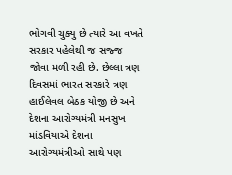ભોગવી ચુક્યુ છે ત્યારે આ વખતે સરકાર પહેલેથી જ સજ્જ જોવા મળી રહી છે. છેલ્લા ત્રણ દિવસમાં ભારત સરકારે ત્રણ હાઈલેવલ બેઠક યોજી છે અને દેશના આરોગ્યમંત્રી મનસુખ માંડવિયાએ દેશના આરોગ્યમંત્રીઓ સાથે પણ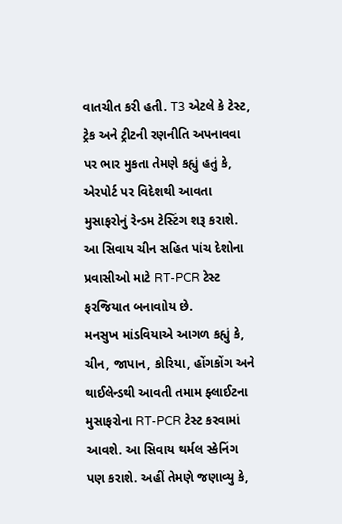વાતચીત કરી હતી. T3 એટલે કે ટેસ્ટ, ટ્રેક અને ટ્રીટની રણનીતિ અપનાવવા પર ભાર મુકતા તેમણે કહ્યું હતું કે, એરપોર્ટ પર વિદેશથી આવતા મુસાફરોનું રેન્ડમ ટેસ્ટિંગ શરૂ કરાશે. આ સિવાય ચીન સહિત પાંચ દેશોના પ્રવાસીઓ માટે RT-PCR ટેસ્ટ ફરજિયાત બનાવાોય છે.
મનસુખ માંડવિયાએ આગળ કહ્યું કે, ચીન, જાપાન, કોરિયા, હોંગકોંગ અને થાઈલેન્ડથી આવતી તમામ ફ્લાઈટના મુસાફરોના RT-PCR ટેસ્ટ કરવામાં આવશે. આ સિવાય થર્મલ સ્કેનિંગ પણ કરાશે. અહીં તેમણે જણાવ્યુ કે,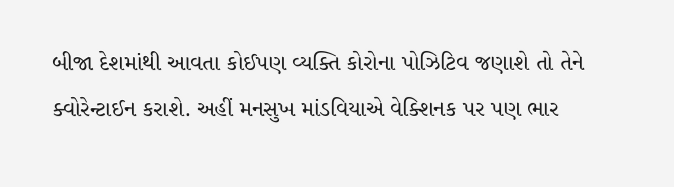બીજા દેશમાંથી આવતા કોઈપણ વ્યક્તિ કોરોના પોઝિટિવ જણાશે તો તેને ક્વોરેન્ટાઈન કરાશે. અહીં મનસુખ માંડવિયાએ વેક્શિનક પર પણ ભાર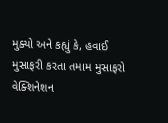મુક્યો અને કહ્યું કે, હવાઈ મુસાફરી કરતા તમામ મુસાફરો વેક્શિનેશન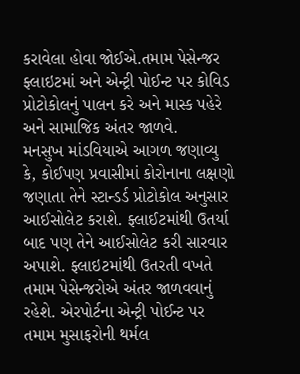કરાવેલા હોવા જોઈએ.તમામ પેસેન્જર ફ્લાઇટમાં અને એન્ટ્રી પોઈન્ટ પર કોવિડ પ્રોટોકોલનું પાલન કરે અને માસ્ક પહેરે અને સામાજિક અંતર જાળવે.
મનસુખ માંડવિયાએ આગળ જણાવ્યુ કે, કોઈપણ પ્રવાસીમાં કોરોનાના લક્ષણો જણાતા તેને સ્ટાન્ડર્ડ પ્રોટોકોલ અનુસાર આઈસોલેટ કરાશે. ફ્લાઈટમાંથી ઉતર્યા બાદ પણ તેને આઈસોલેટ કરી સારવાર અપાશે. ફ્લાઇટમાંથી ઉતરતી વખતે તમામ પેસેન્જરોએ અંતર જાળવવાનું રહેશે. એરપોર્ટના એન્ટ્રી પોઈન્ટ પર તમામ મુસાફરોની થર્મલ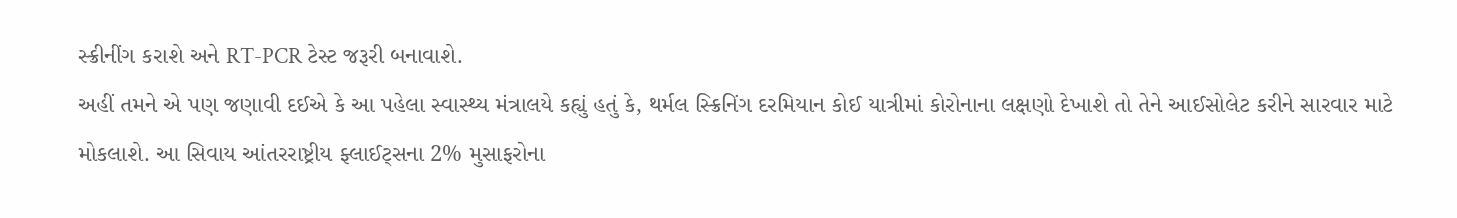સ્ક્રીનીંગ કરાશે અને RT-PCR ટેસ્ટ જરૂરી બનાવાશે.
અહીં તમને એ પણ જણાવી દઈએ કે આ પહેલા સ્વાસ્થ્ય મંત્રાલયે કહ્યું હતું કે, થર્મલ સ્ક્રિનિંગ દરમિયાન કોઈ યાત્રીમાં કોરોનાના લક્ષણો દેખાશે તો તેને આઈસોલેટ કરીને સારવાર માટે મોકલાશે. આ સિવાય આંતરરાષ્ટ્રીય ફ્લાઈટ્સના 2% મુસાફરોના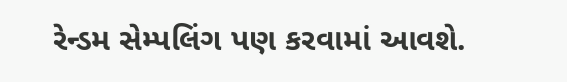રેન્ડમ સેમ્પલિંગ પણ કરવામાં આવશે.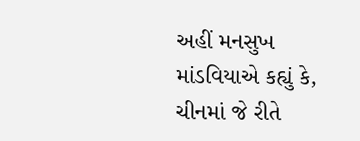અહીં મનસુખ માંડવિયાએ કહ્યું કે, ચીનમાં જે રીતે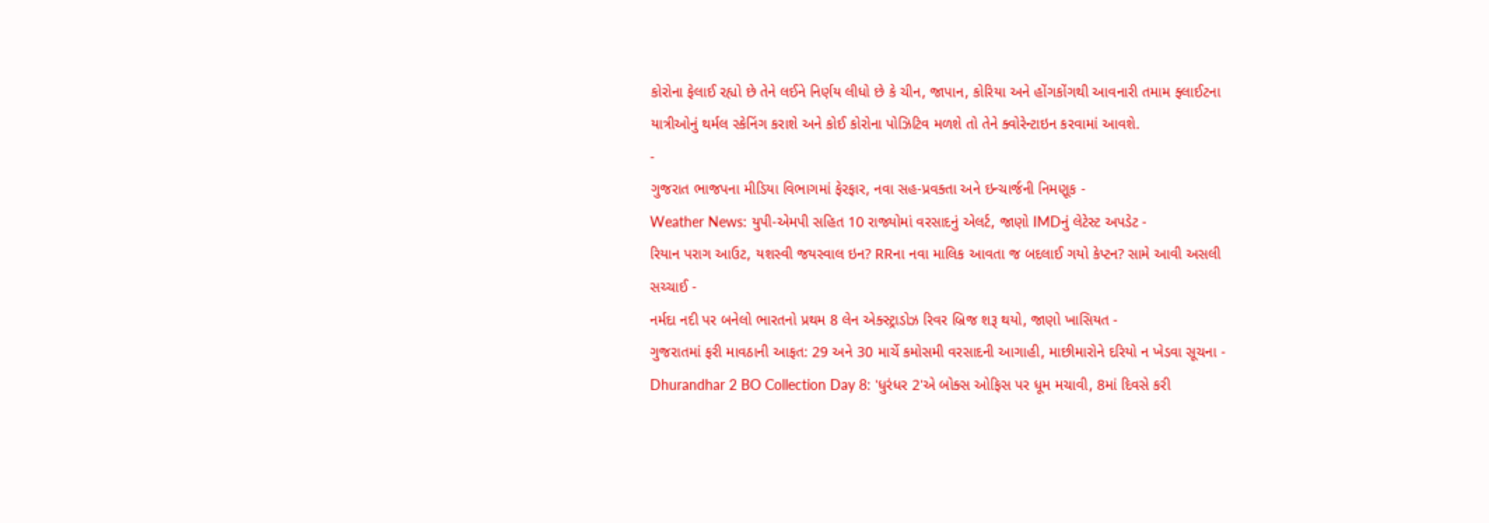કોરોના ફેલાઈ રહ્યો છે તેને લઈને નિર્ણય લીધો છે કે ચીન, જાપાન, કોરિયા અને હોંગકોંગથી આવનારી તમામ ફ્લાઈટના યાત્રીઓનું થર્મલ સ્કેનિંગ કરાશે અને કોઈ કોરોના પોઝિટિવ મળશે તો તેને ક્વોરેન્ટાઇન કરવામાં આવશે.
-
ગુજરાત ભાજપના મીડિયા વિભાગમાં ફેરફાર, નવા સહ-પ્રવક્તા અને ઇન્ચાર્જની નિમણૂક -
Weather News: યુપી-એમપી સહિત 10 રાજ્યોમાં વરસાદનું એલર્ટ, જાણો IMDનું લેટેસ્ટ અપડેટ -
રિયાન પરાગ આઉટ, યશસ્વી જયસ્વાલ ઇન? RRના નવા માલિક આવતા જ બદલાઈ ગયો કેપ્ટન? સામે આવી અસલી સચ્ચાઈ -
નર્મદા નદી પર બનેલો ભારતનો પ્રથમ 8 લેન એક્સ્ટ્રાડોઝ રિવર બ્રિજ શરૂ થયો, જાણો ખાસિયત -
ગુજરાતમાં ફરી માવઠાની આફત: 29 અને 30 માર્ચે કમોસમી વરસાદની આગાહી, માછીમારોને દરિયો ન ખેડવા સૂચના -
Dhurandhar 2 BO Collection Day 8: 'ધુરંધર 2'એ બોક્સ ઓફિસ પર ધૂમ મચાવી, 8માં દિવસે કરી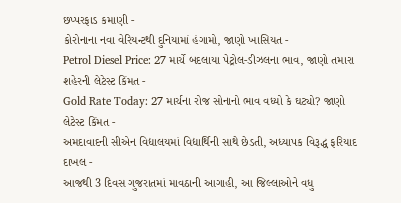છપ્પરફાડ કમાણી -
કોરોનાના નવા વેરિયન્ટથી દુનિયામાં હંગામો, જાણો ખાસિયત -
Petrol Diesel Price: 27 માર્ચે બદલાયા પેટ્રોલ-ડીઝલના ભાવ, જાણો તમારા શહેરની લેટેસ્ટ કિંમત -
Gold Rate Today: 27 માર્ચના રોજ સોનાનો ભાવ વધ્યો કે ઘટ્યો? જાણો લેટેસ્ટ કિંમત -
અમદાવાદની સીએન વિદ્યાલયમાં વિદ્યાર્થિની સાથે છેડતી, અધ્યાપક વિરૂદ્ધ ફરિયાદ દાખલ -
આજથી 3 દિવસ ગુજરાતમાં માવઠાની આગાહી, આ જિલ્લાઓને વધુ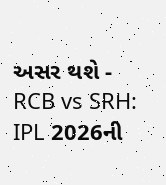અસર થશે -
RCB vs SRH: IPL 2026ની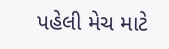પહેલી મેચ માટે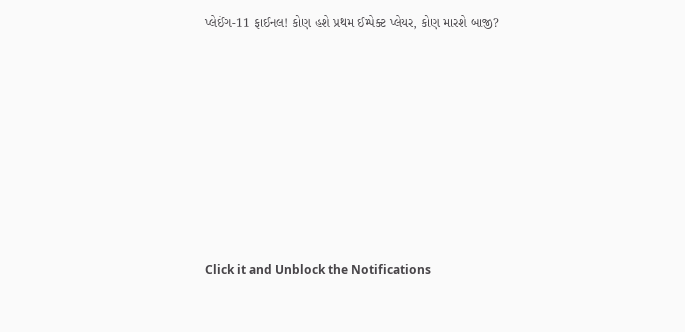પ્લેઈંગ-11 ફાઈનલ! કોણ હશે પ્રથમ ઈમ્પેક્ટ પ્લેયર, કોણ મારશે બાજી?











Click it and Unblock the Notifications